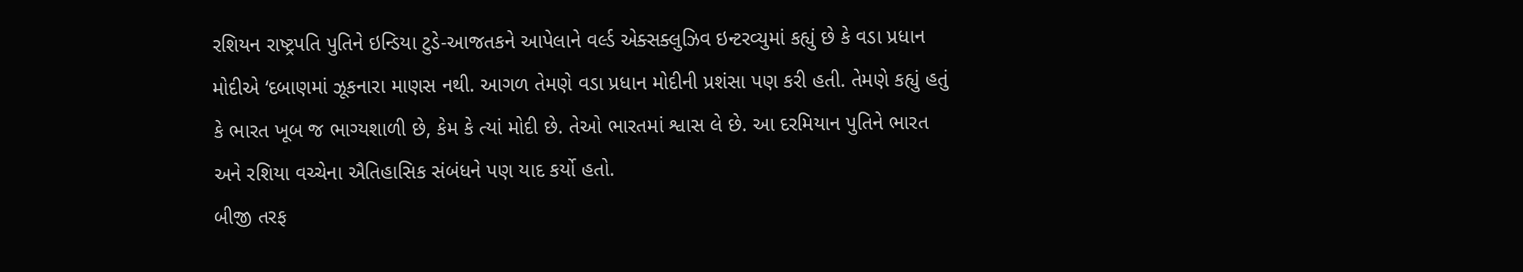રશિયન રાષ્ટ્રપતિ પુતિને ઇન્ડિયા ટુડે-આજતકને આપેલાને વર્લ્ડ એક્સક્લુઝિવ ઇન્ટરવ્યુમાં કહ્યું છે કે વડા પ્રધાન મોદીએ ‘દબાણમાં ઝૂકનારા માણસ નથી. આગળ તેમણે વડા પ્રધાન મોદીની પ્રશંસા પણ કરી હતી. તેમણે કહ્યું હતું કે ભારત ખૂબ જ ભાગ્યશાળી છે, કેમ કે ત્યાં મોદી છે. તેઓ ભારતમાં શ્વાસ લે છે. આ દરમિયાન પુતિને ભારત અને રશિયા વચ્ચેના ઐતિહાસિક સંબંધને પણ યાદ કર્યો હતો.
બીજી તરફ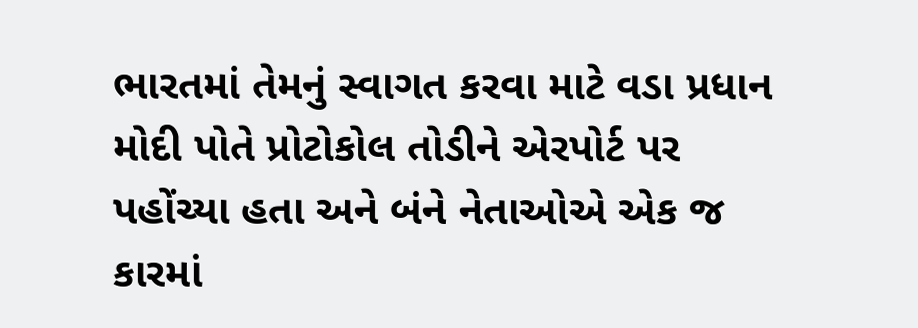ભારતમાં તેમનું સ્વાગત કરવા માટે વડા પ્રધાન મોદી પોતે પ્રોટોકોલ તોડીને એરપોર્ટ પર પહોંચ્યા હતા અને બંને નેતાઓએ એક જ કારમાં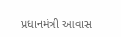પ્રધાનમંત્રી આવાસ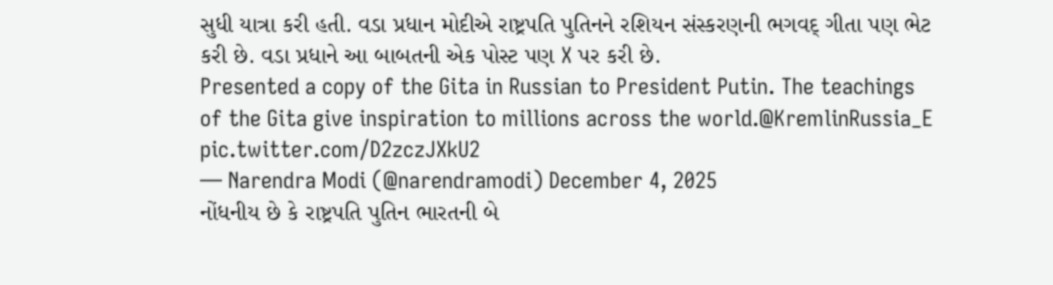સુધી યાત્રા કરી હતી. વડા પ્રધાન મોદીએ રાષ્ટ્રપતિ પુતિનને રશિયન સંસ્કરણની ભગવદ્ ગીતા પણ ભેટ કરી છે. વડા પ્રધાને આ બાબતની એક પોસ્ટ પણ X પર કરી છે.
Presented a copy of the Gita in Russian to President Putin. The teachings of the Gita give inspiration to millions across the world.@KremlinRussia_E pic.twitter.com/D2zczJXkU2
— Narendra Modi (@narendramodi) December 4, 2025
નોંધનીય છે કે રાષ્ટ્રપતિ પુતિન ભારતની બે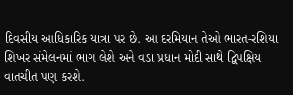દિવસીય આધિકારિક યાત્રા પર છે. આ દરમિયાન તેઓ ભારત-રશિયા શિખર સંમેલનમાં ભાગ લેશે અને વડા પ્રધાન મોદી સાથે દ્વિપક્ષિય વાતચીત પણ કરશે.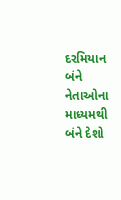દરમિયાન બંને નેતાઓના માધ્યમથી બંને દેશો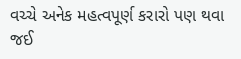વચ્ચે અનેક મહત્વપૂર્ણ કરારો પણ થવા જઈ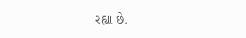રહ્યા છે.